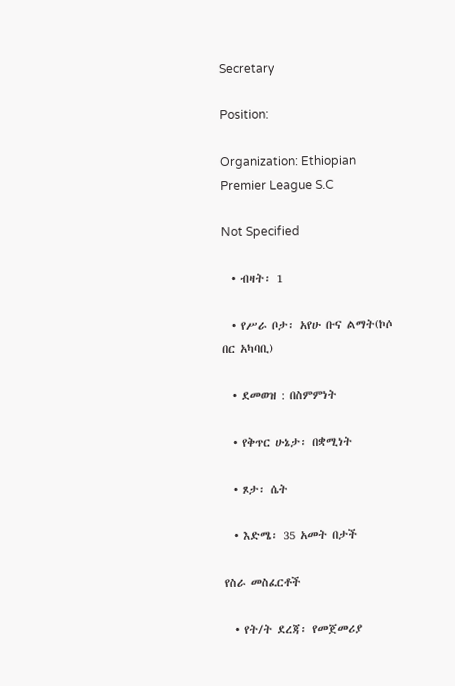Secretary

Position:

Organization: Ethiopian Premier League S.C

Not Specified

  • ብዛት፡ 1

  • የሥራ ቦታ፡ አየሁ ቡና ልማት(ኮሶ በር አካባቢ)

  • ደመወዝ : በስምምነት

  • የቅጥር ሁኔታ፡ በቋሚነት

  • ጾታ፡ ሴት

  • እድሜ፡ 35 አመት በታች

የስራ መስፈርቶች

  • የት/ት ደረጃ፡ የመጀመሪያ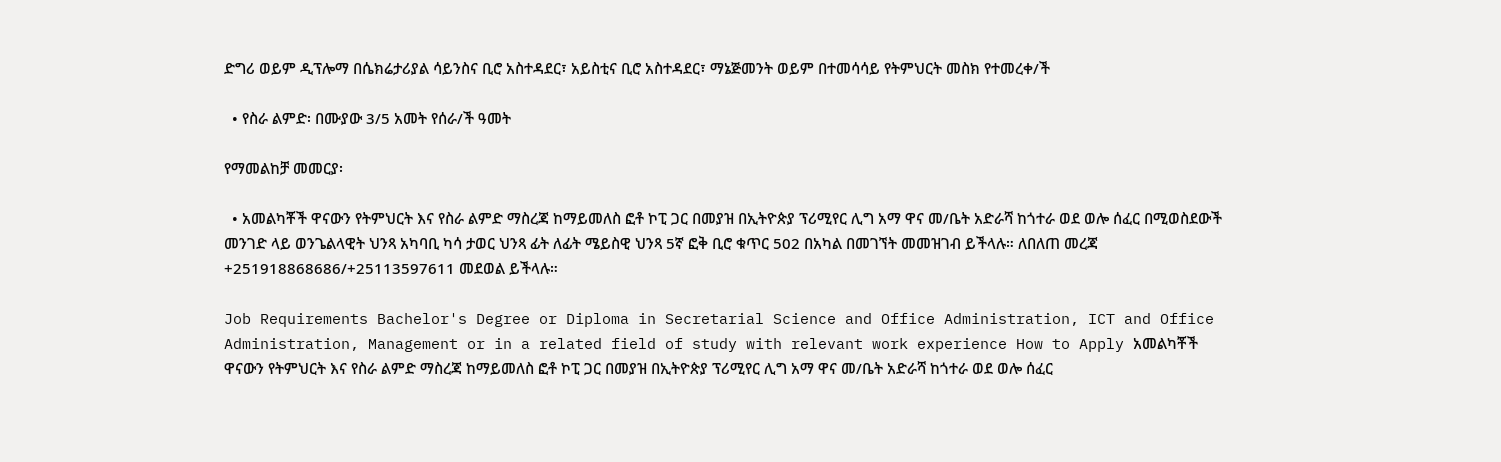ድግሪ ወይም ዲፕሎማ በሴክሬታሪያል ሳይንስና ቢሮ አስተዳደር፣ አይስቲና ቢሮ አስተዳደር፣ ማኔጅመንት ወይም በተመሳሳይ የትምህርት መስክ የተመረቀ/ች

  • የስራ ልምድ፡ በሙያው 3/5 አመት የሰራ/ች ዓመት

የማመልከቻ መመርያ፡

  • አመልካቾች ዋናውን የትምህርት እና የስራ ልምድ ማስረጃ ከማይመለስ ፎቶ ኮፒ ጋር በመያዝ በኢትዮጵያ ፕሪሚየር ሊግ አማ ዋና መ/ቤት አድራሻ ከጎተራ ወደ ወሎ ሰፈር በሚወስደውች መንገድ ላይ ወንጌልላዊት ህንጻ አካባቢ ካሳ ታወር ህንጻ ፊት ለፊት ሜይስዊ ህንጻ 5ኛ ፎቅ ቢሮ ቁጥር 502 በአካል በመገኘት መመዝገብ ይችላሉ። ለበለጠ መረጃ +251918868686/+25113597611 መደወል ይችላሉ።

Job Requirements Bachelor's Degree or Diploma in Secretarial Science and Office Administration, ICT and Office Administration, Management or in a related field of study with relevant work experience How to Apply አመልካቾች ዋናውን የትምህርት እና የስራ ልምድ ማስረጃ ከማይመለስ ፎቶ ኮፒ ጋር በመያዝ በኢትዮጵያ ፕሪሚየር ሊግ አማ ዋና መ/ቤት አድራሻ ከጎተራ ወደ ወሎ ሰፈር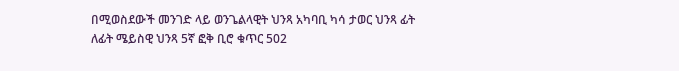በሚወስደውች መንገድ ላይ ወንጌልላዊት ህንጻ አካባቢ ካሳ ታወር ህንጻ ፊት ለፊት ሜይስዊ ህንጻ 5ኛ ፎቅ ቢሮ ቁጥር 502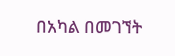በአካል በመገኘት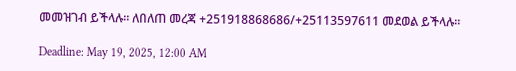መመዝገብ ይችላሉ። ለበለጠ መረጃ +251918868686/+25113597611 መደወል ይችላሉ።

Deadline: May 19, 2025, 12:00 AM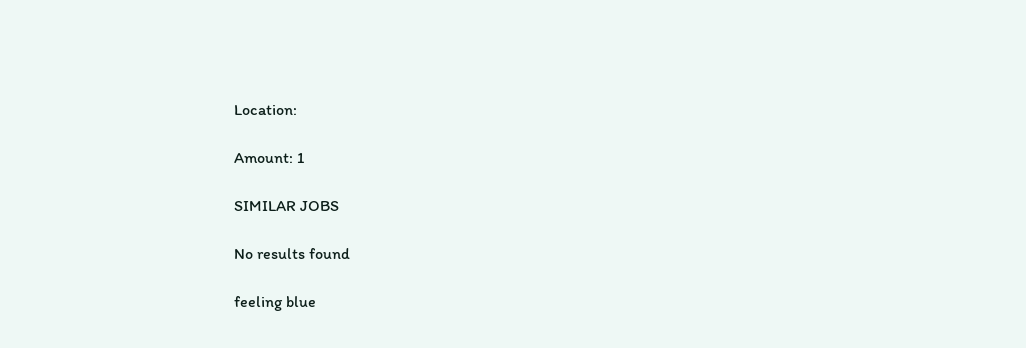Location:

Amount: 1

SIMILAR JOBS

No results found

feeling blue